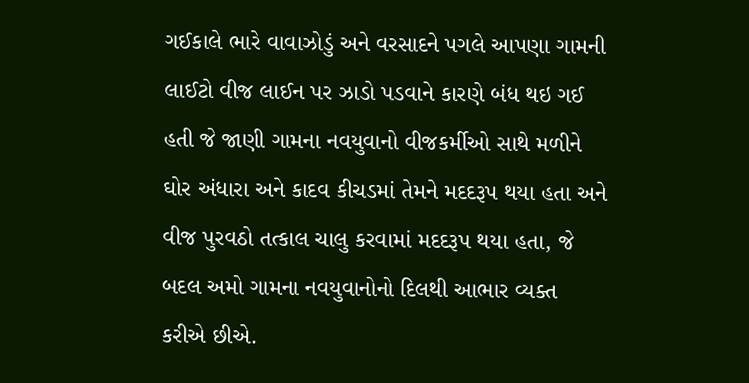ગઈકાલે ભારે વાવાઝોડું અને વરસાદને પગલે આપણા ગામની લાઈટો વીજ લાઈન પર ઝાડો પડવાને કારણે બંધ થઇ ગઈ હતી જે જાણી ગામના નવયુવાનો વીજકર્મીઓ સાથે મળીને ઘોર અંધારા અને કાદવ કીચડમાં તેમને મદદરૂપ થયા હતા અને વીજ પુરવઠો તત્કાલ ચાલુ કરવામાં મદદરૂપ થયા હતા, જે બદલ અમો ગામના નવયુવાનોનો દિલથી આભાર વ્યક્ત કરીએ છીએ.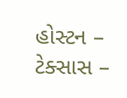હોસ્ટન – ટેક્સાસ –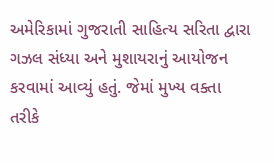અમેરિકામાં ગુજરાતી સાહિત્ય સરિતા દ્વારા ગઝલ સંધ્યા અને મુશાયરાનું આયોજન કરવામાં આવ્યું હતું. જેમાં મુખ્ય વક્તા તરીકે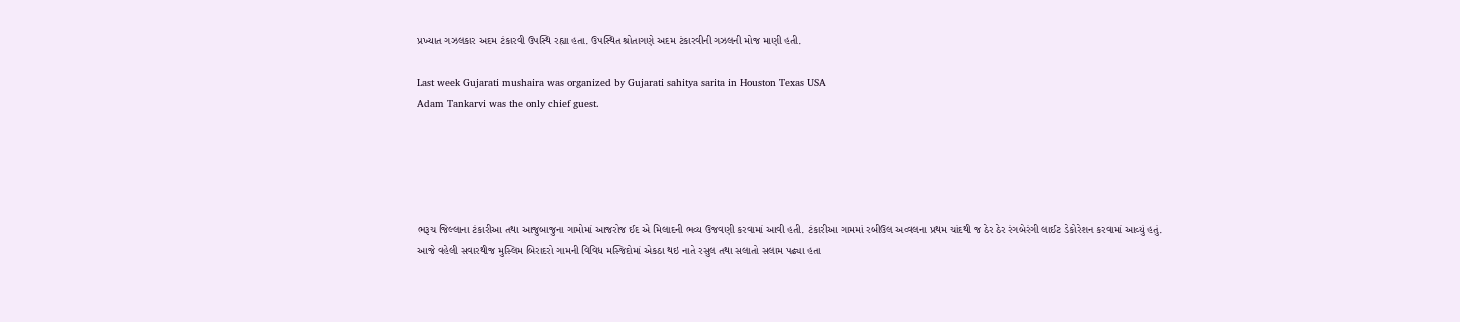પ્રખ્યાત ગઝલકાર અદમ ટંકારવી ઉપસ્થિ રહ્યા હતા. ઉપસ્થિત શ્રોતાગણે અદમ ટંકારવીની ગઝલની મોજ માણી હતી.

Last week Gujarati mushaira was organized by Gujarati sahitya sarita in Houston Texas USA
Adam Tankarvi was the only chief guest.





ભરૂચ જિલ્લાના ટંકારીઆ તથા આજુબાજુના ગામોમાં આજરોજ ઈદ એ મિલાદની ભવ્ય ઉજવણી કરવામાં આવી હતી. ટંકારીઆ ગામમાં રબીઉલ અવ્વલના પ્રથમ ચાંદથી જ ઠેર ઠેર રંગબેરંગી લાઈટ ડેકોરેશન કરવામાં આવ્યું હતું. આજે વહેલી સવારથીજ મુસ્લિમ બિરાદરો ગામની વિવિધ મસ્જિદોમાં એકઠા થઇ નાતે રસુલ તથા સલાતો સલામ પઢ્યા હતા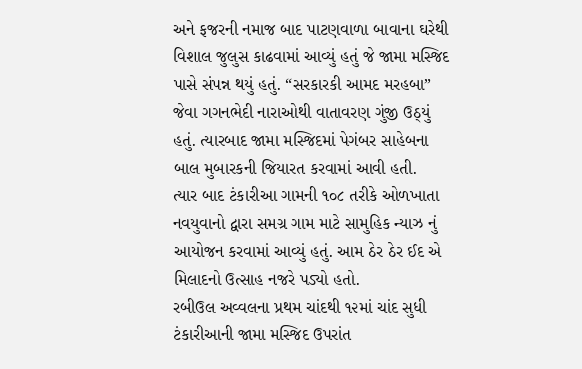અને ફજરની નમાજ બાદ પાટણવાળા બાવાના ઘરેથી વિશાલ જુલુસ કાઢવામાં આવ્યું હતું જે જામા મસ્જિદ પાસે સંપન્ન થયું હતું. “સરકારકી આમદ મરહબા” જેવા ગગનભેદી નારાઓથી વાતાવરણ ગુંજી ઉઠ્યું હતું. ત્યારબાદ જામા મસ્જિદમાં પેગંબર સાહેબના બાલ મુબારકની જિયારત કરવામાં આવી હતી.
ત્યાર બાદ ટંકારીઆ ગામની ૧૦૮ તરીકે ઓળખાતા નવયુવાનો દ્વારા સમગ્ર ગામ માટે સામુહિક ન્યાઝ નું આયોજન કરવામાં આવ્યું હતું. આમ ઠેર ઠેર ઈદ એ મિલાદનો ઉત્સાહ નજરે પડ્યો હતો.
રબીઉલ અવ્વલના પ્રથમ ચાંદથી ૧૨માં ચાંદ સુધી ટંકારીઆની જામા મસ્જિદ ઉપરાંત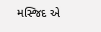મસ્જિદ એ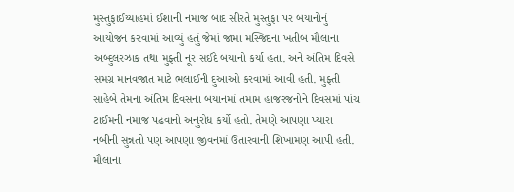મુસ્તુફાઈય્યાહમાં ઈશાની નમાજ બાદ સીરતે મુસ્તુફા પર બયાનોનું આયોજન કરવામાં આવ્યું હતું જેમાં જામા મસ્જિદના ખતીબ મૌલાના અબ્દુલરઝાક તથા મુફ્તી નૂર સઈદે બયાનો કર્યા હતા. અને અંતિમ દિવસે સમગ્ર માનવજાત માટે ભલાઈની દુઆઓ કરવામાં આવી હતી. મુફ્તી સાહેબે તેમના અંતિમ દિવસના બયાનમાં તમામ હાજરજનોને દિવસમાં પાંચ ટાઈમની નમાજ પઢવાનો અનુરોધ કર્યો હતો. તેમણે આપણા પ્યારા નબીની સુન્નતો પણ આપણા જીવનમાં ઉતારવાની શિખામણ આપી હતી. મૌલાના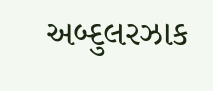અબ્દુલરઝાક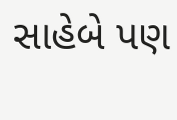સાહેબે પણ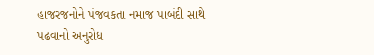હાજરજનોને પંજવકતા નમાજ પાબંદી સાથે પઢવાનો અનુરોધ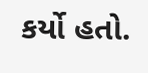કર્યો હતો.